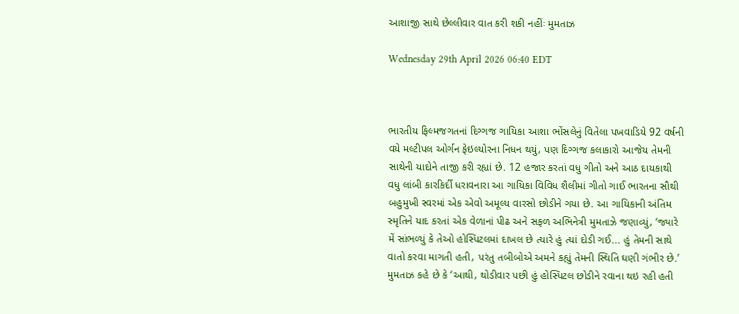આશાજી સાથે છેલ્લીવાર વાત કરી શકી નહીંઃ મુમતાઝ

Wednesday 29th April 2026 06:40 EDT



ભારતીય ફિલ્મજગતનાં દિગ્ગજ ગાયિકા આશા ભોંસલેનું વિતેલા પખવાડિયે 92 વર્ષની વયે મલ્ટીપલ ઓર્ગન ફેઇલ્યોરના નિધન થયું, પણ દિગ્ગજ કલાકારો આજેય તેમની સાથેની યાદોને તાજી કરી રહ્યાં છે. 12 હજાર કરતાં વધુ ગીતો અને આઠ દાયકાથી વધુ લાંબી કારકિર્દી ધરાવનારા આ ગાયિકા વિવિધ શૈલીમાં ગીતો ગાઈ ભારતના સૌથી બહુમુખી સ્વરમાં એક એવો અમૂલ્ય વારસો છોડીને ગયા છે. આ ગાયિકાની અંતિમ સ્મૃતિને યાદ કરતાં એક વેળાનાં પીઢ અને સફળ અભિનેત્રી મુમતાઝે જણાવ્યું, ‘જ્યારે મેં સાંભળ્યું કે તેઓ હોસ્પિટલમાં દાખલ છે ત્યારે હું ત્યાં દોડી ગઈ... હું તેમની સાથે વાતો કરવા માગતી હતી, પરંતુ તબીબોએ અમને કહ્યું તેમની સ્થિતિ ઘણી ગંભીર છે.’
મુમતાઝ કહે છે કે ‘આથી, થોડીવાર પછી હું હોસ્પિટલ છોડીને રવાના થઇ રહી હતી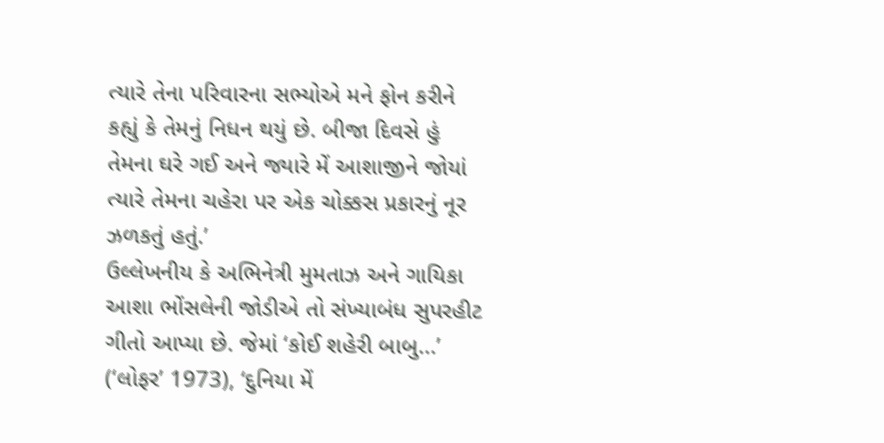ત્યારે તેના પરિવારના સભ્યોએ મને ફોન કરીને કહ્યું કે તેમનું નિધન થયું છે. બીજા દિવસે હું તેમના ઘરે ગઈ અને જ્યારે મેં આશાજીને જોયાં ત્યારે તેમના ચહેરા પર એક ચોક્કસ પ્રકારનું નૂર ઝળકતું હતું.’
ઉલ્લેખનીય કે અભિનેત્રી મુમતાઝ અને ગાયિકા આશા ભોંસલેની જોડીએ તો સંખ્યાબંધ સુપરહીટ ગીતો આપ્યા છે. જેમાં ‘કોઈ શહેરી બાબુ...’ (‘લોફર’ 1973), ‘દુનિયા મેં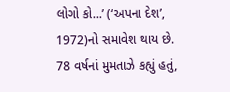લોગો કો...’ (‘અપના દેશ’, 1972)નો સમાવેશ થાય છે.
78 વર્ષનાં મુમતાઝે કહ્યું હતું,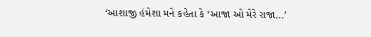‘આશાજી હંમેશા મને કહેતા કે ‘આજા ઓ મેરે રાજા...’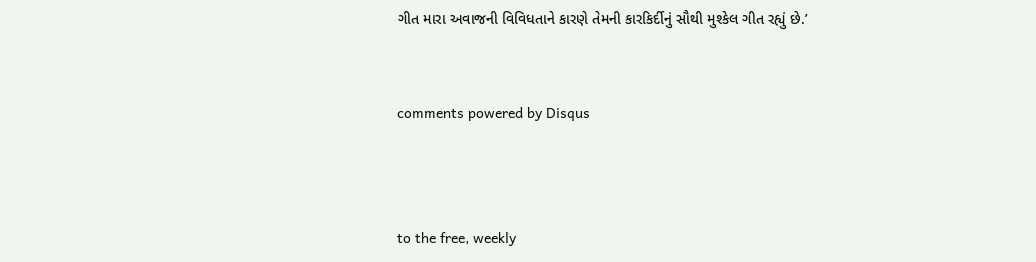ગીત મારા અવાજની વિવિધતાને કારણે તેમની કારકિર્દીનું સૌથી મુશ્કેલ ગીત રહ્યું છે.’


comments powered by Disqus



to the free, weekly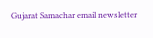Gujarat Samachar email newsletter